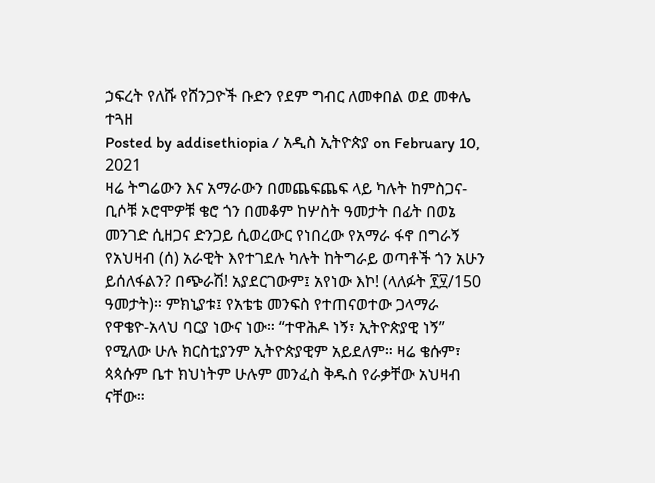ኃፍረት የለሹ የሸንጋዮች ቡድን የደም ግብር ለመቀበል ወደ መቀሌ ተጓዘ
Posted by addisethiopia / አዲስ ኢትዮጵያ on February 10, 2021
ዛሬ ትግሬውን እና አማራውን በመጨፍጨፍ ላይ ካሉት ከምስጋና-ቢሶቹ ኦሮሞዎቹ ቄሮ ጎን በመቆም ከሦስት ዓመታት በፊት በወኔ መንገድ ሲዘጋና ድንጋይ ሲወረውር የነበረው የአማራ ፋኖ በግራኝ የአህዛብ (ሰ) አራዊት እየተገደሉ ካሉት ከትግራይ ወጣቶች ጎን አሁን ይሰለፋልን? በጭራሽ! አያደርገውም፤ አየነው እኮ! (ላለፉት ፻፶/150 ዓመታት)። ምክኒያቱ፤ የአቴቴ መንፍስ የተጠናወተው ጋላማራ የዋቄዮ-አላህ ባርያ ነውና ነው። “ተዋሕዶ ነኝ፣ ኢትዮጵያዊ ነኝ” የሚለው ሁሉ ክርስቲያንም ኢትዮጵያዊም አይደለም። ዛሬ ቄሱም፣ ጳጳሱም ቤተ ክህነትም ሁሉም መንፈስ ቅዱስ የራቃቸው አህዛብ ናቸው።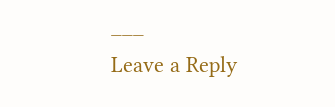___
Leave a Reply